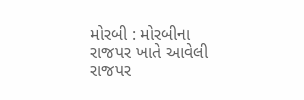મોરબી : મોરબીના રાજપર ખાતે આવેલી રાજપર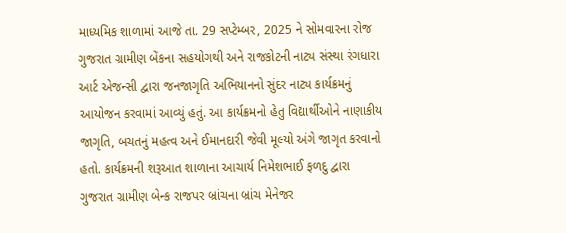માધ્યમિક શાળામાં આજે તા. 29 સપ્ટેમ્બર, 2025 ને સોમવારના રોજ ગુજરાત ગ્રામીણ બેંકના સહયોગથી અને રાજકોટની નાટ્ય સંસ્થા રંગધારા આર્ટ એજન્સી દ્વારા જનજાગૃતિ અભિયાનનો સુંદર નાટ્ય કાર્યક્રમનું આયોજન કરવામાં આવ્યું હતું. આ કાર્યક્રમનો હેતુ વિદ્યાર્થીઓને નાણાકીય જાગૃતિ, બચતનું મહત્વ અને ઈમાનદારી જેવી મૂલ્યો અંગે જાગૃત કરવાનો હતો. કાર્યક્રમની શરૂઆત શાળાના આચાર્ય નિમેશભાઈ ફળદુ દ્વારા ગુજરાત ગ્રામીણ બેન્ક રાજપર બ્રાંચના બ્રાંચ મેનેજર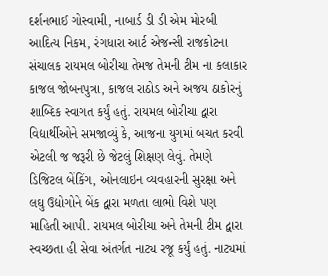દર્શનભાઈ ગોસ્વામી, નાબાર્ડ ડી ડી એમ મોરબી આદિત્ય નિકમ, રંગધારા આર્ટ એજન્સી રાજકોટના સંચાલક રાયમલ બોરીચા તેમજ તેમની ટીમ ના કલાકાર કાજલ જોબનપુત્રા, કાજલ રાઠોડ અને અજય ઠાકોરનું શાબ્દિક સ્વાગત કર્યું હતું. રાયમલ બોરીચા દ્વારા વિદ્યાર્થીઓને સમજાવ્યું કે, આજના યુગમાં બચત કરવી એટલી જ જરૂરી છે જેટલું શિક્ષણ લેવું. તેમણે ડિજિટલ બેંકિંગ, ઓનલાઇન વ્યવહારની સુરક્ષા અને લઘુ ઉદ્યોગોને બેંક દ્વારા મળતા લાભો વિશે પણ માહિતી આપી. રાયમલ બોરીચા અને તેમની ટીમ દ્વારા સ્વચ્છતા હી સેવા અંતર્ગત નાટ્ય રજૂ કર્યું હતું. નાટ્યમાં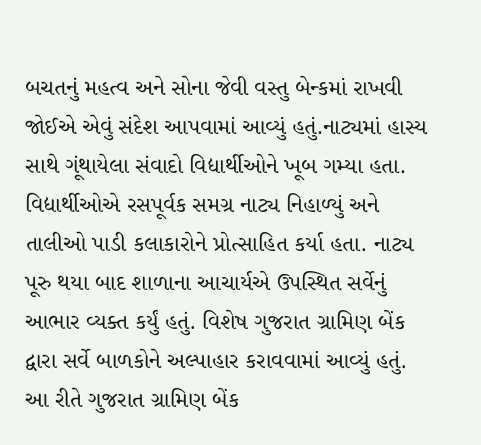બચતનું મહત્વ અને સોના જેવી વસ્તુ બેન્કમાં રાખવી જોઈએ એવું સંદેશ આપવામાં આવ્યું હતું.નાટ્યમાં હાસ્ય સાથે ગૂંથાયેલા સંવાદો વિદ્યાર્થીઓને ખૂબ ગમ્યા હતા. વિદ્યાર્થીઓએ રસપૂર્વક સમગ્ર નાટ્ય નિહાળ્યું અને તાલીઓ પાડી કલાકારોને પ્રોત્સાહિત કર્યા હતા. નાટ્ય પૂરુ થયા બાદ શાળાના આચાર્યએ ઉપસ્થિત સર્વેનું આભાર વ્યક્ત કર્યું હતું. વિશેષ ગુજરાત ગ્રામિણ બેંક દ્વારા સર્વે બાળકોને અલ્પાહાર કરાવવામાં આવ્યું હતું. આ રીતે ગુજરાત ગ્રામિણ બેંક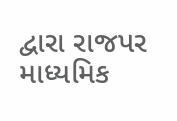દ્વારા રાજપર માધ્યમિક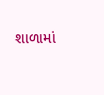શાળામાં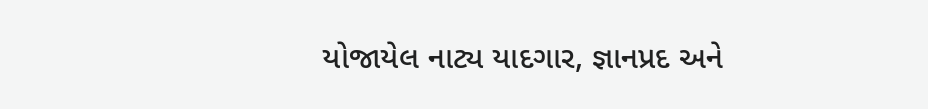યોજાયેલ નાટ્ય યાદગાર, જ્ઞાનપ્રદ અને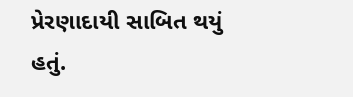પ્રેરણાદાયી સાબિત થયું હતું.